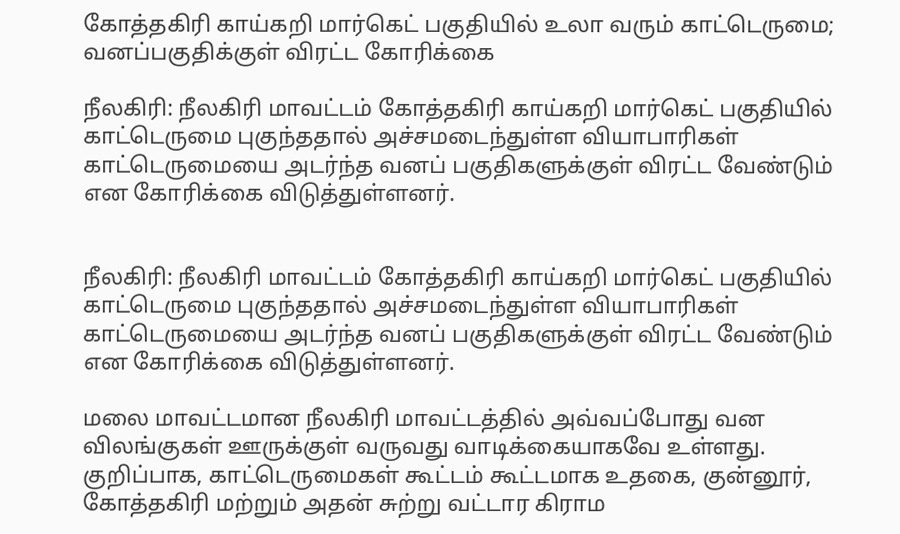கோத்தகிரி காய்கறி மார்கெட் பகுதியில் உலா வரும் காட்டெருமை; வனப்பகுதிக்குள் விரட்ட கோரிக்கை

நீலகிரி: நீலகிரி மாவட்டம் கோத்தகிரி காய்கறி மார்கெட் பகுதியில் காட்டெருமை புகுந்ததால் அச்சமடைந்துள்ள வியாபாரிகள் காட்டெருமையை அடர்ந்த வனப் பகுதிகளுக்குள் விரட்ட வேண்டும் என கோரிக்கை விடுத்துள்ளனர்.


நீலகிரி: நீலகிரி மாவட்டம் கோத்தகிரி காய்கறி மார்கெட் பகுதியில் காட்டெருமை புகுந்ததால் அச்சமடைந்துள்ள வியாபாரிகள் காட்டெருமையை அடர்ந்த வனப் பகுதிகளுக்குள் விரட்ட வேண்டும் என கோரிக்கை விடுத்துள்ளனர்.

மலை மாவட்டமான நீலகிரி மாவட்டத்தில் அவ்வப்போது வன விலங்குகள் ஊருக்குள் வருவது வாடிக்கையாகவே உள்ளது. குறிப்பாக, காட்டெருமைகள் கூட்டம் கூட்டமாக உதகை, குன்னூர், கோத்தகிரி மற்றும் அதன் சுற்று வட்டார கிராம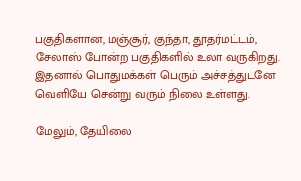பகுதிகளான, மஞ்சூர், குந்தா, தூதர்மட்டம், சேலாஸ் போன்ற பகுதிகளில் உலா வருகிறது. இதனால் பொதுமக்கள் பெரும் அச்சத்துடனே வெளியே சென்று வரும் நிலை உள்ளது.

மேலும், தேயிலை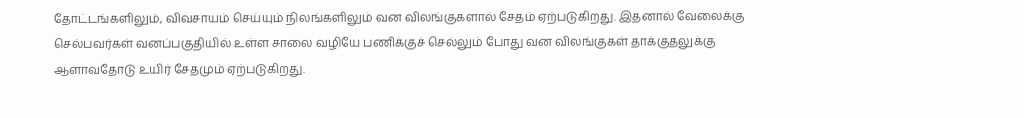தோட்டங்களிலும், விவசாயம் செய்யும் நிலங்களிலும் வன விலங்குகளால் சேதம் ஏற்படுகிறது. இதனால் வேலைக்கு செல்பவர்கள் வனப்பகுதியில் உள்ள சாலை வழியே பணிக்குச் செல்லும் போது வன விலங்குகள் தாக்குதலுக்கு ஆளாவதோடு உயிர் சேதமும் ஏற்படுகிறது.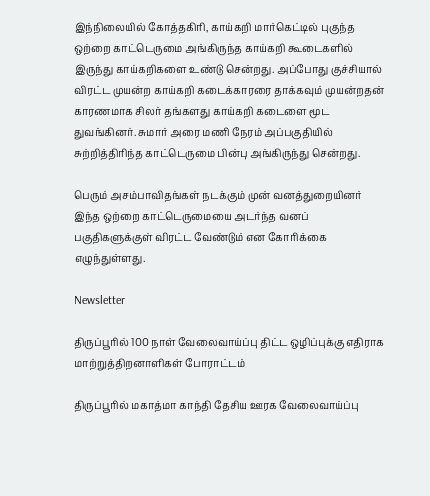இந்நிலையில் கோத்தகிரி, காய்கறி மார்கெட்டில் புகுந்த ஒற்றை காட்டெருமை அங்கிருந்த காய்கறி கூடைகளில் இருந்து காய்கறிகளை உண்டு சென்றது. அப்போது குச்சியால் விரட்ட முயன்ற காய்கறி கடைக்காரரை தாக்கவும் முயன்றதன் காரணமாக சிலர் தங்களது காய்கறி கடைளை மூட துவங்கினர். சுமார் அரை மணி நேரம் அப்பகுதியில் சுற்றித்திரிந்த காட்டெருமை பின்பு அங்கிருந்து சென்றது.

பெரும் அசம்பாவிதங்கள் நடக்கும் முன் வனத்துறையினர் இந்த ஒற்றை காட்டெருமையை அடர்ந்த வனப் பகுதிகளுக்குள் விரட்ட வேண்டும் என கோரிக்கை எழுந்துள்ளது.

Newsletter

திருப்பூரில் 100 நாள் வேலைவாய்ப்பு திட்ட ஒழிப்புக்கு எதிராக மாற்றுத்திறனாளிகள் போராட்டம்

திருப்பூரில் மகாத்மா காந்தி தேசிய ஊரக வேலைவாய்ப்பு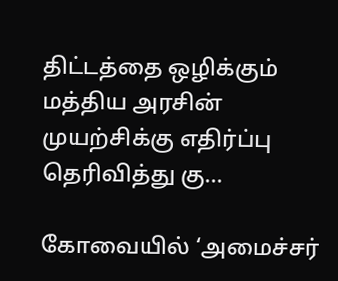திட்டத்தை ஒழிக்கும் மத்திய அரசின் முயற்சிக்கு எதிர்ப்பு தெரிவித்து கு...

கோவையில் ‘அமைச்சர்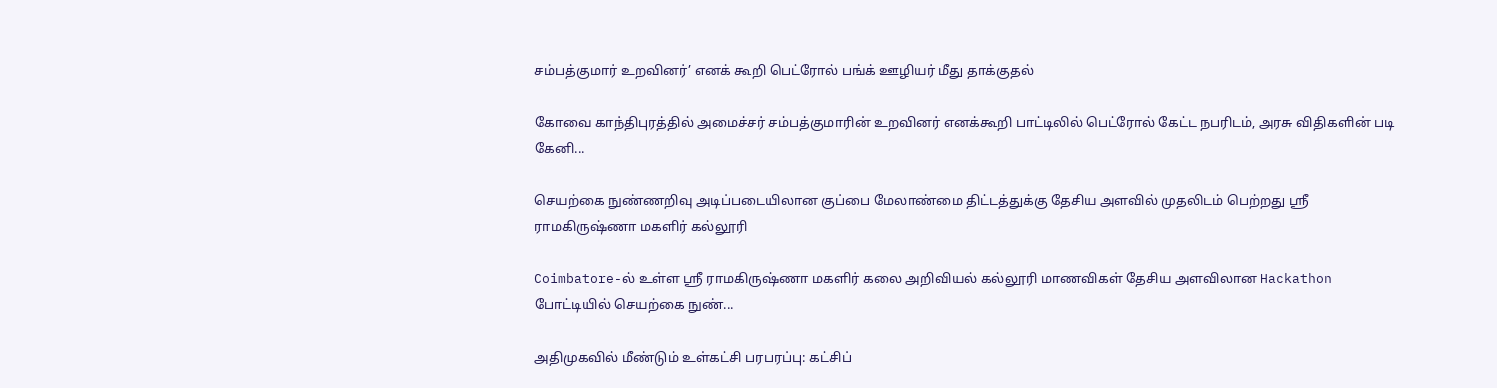சம்பத்குமார் உறவினர்’ எனக் கூறி பெட்ரோல் பங்க் ஊழியர் மீது தாக்குதல்

கோவை காந்திபுரத்தில் அமைச்சர் சம்பத்குமாரின் உறவினர் எனக்கூறி பாட்டிலில் பெட்ரோல் கேட்ட நபரிடம், அரசு விதிகளின் படி கேனி...

செயற்கை நுண்ணறிவு அடிப்படையிலான குப்பை மேலாண்மை திட்டத்துக்கு தேசிய அளவில் முதலிடம் பெற்றது ஶ்ரீ ராமகிருஷ்ணா மகளிர் கல்லூரி

Coimbatore-ல் உள்ள ஶ்ரீ ராமகிருஷ்ணா மகளிர் கலை அறிவியல் கல்லூரி மாணவிகள் தேசிய அளவிலான Hackathon போட்டியில் செயற்கை நுண்...

அதிமுகவில் மீண்டும் உள்கட்சி பரபரப்பு: கட்சிப்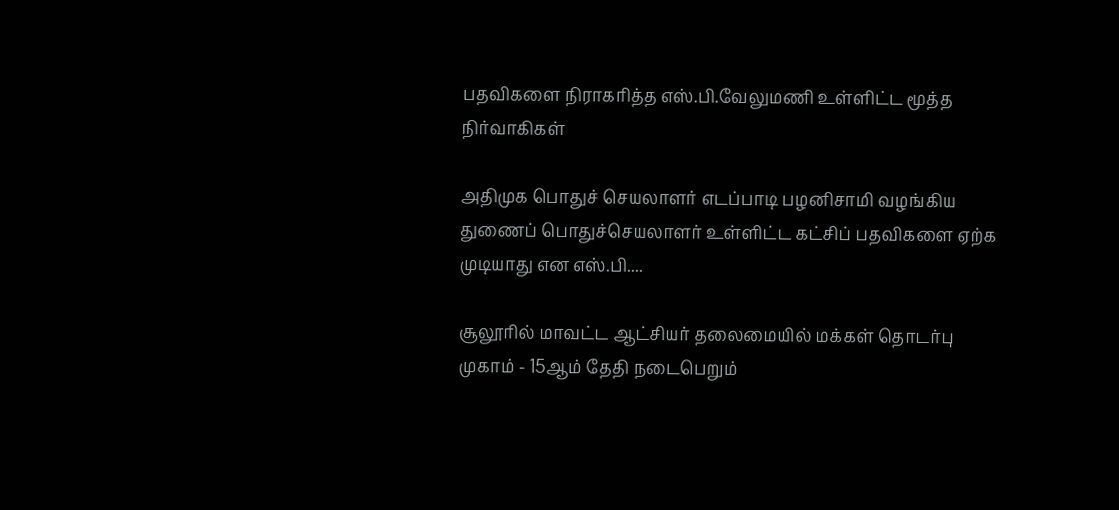பதவிகளை நிராகரித்த எஸ்.பி.வேலுமணி உள்ளிட்ட மூத்த நிர்வாகிகள்

அதிமுக பொதுச் செயலாளர் எடப்பாடி பழனிசாமி வழங்கிய துணைப் பொதுச்செயலாளர் உள்ளிட்ட கட்சிப் பதவிகளை ஏற்க முடியாது என எஸ்.பி....

சூலூரில் மாவட்ட ஆட்சியர் தலைமையில் மக்கள் தொடர்பு முகாம் - 15ஆம் தேதி நடைபெறும்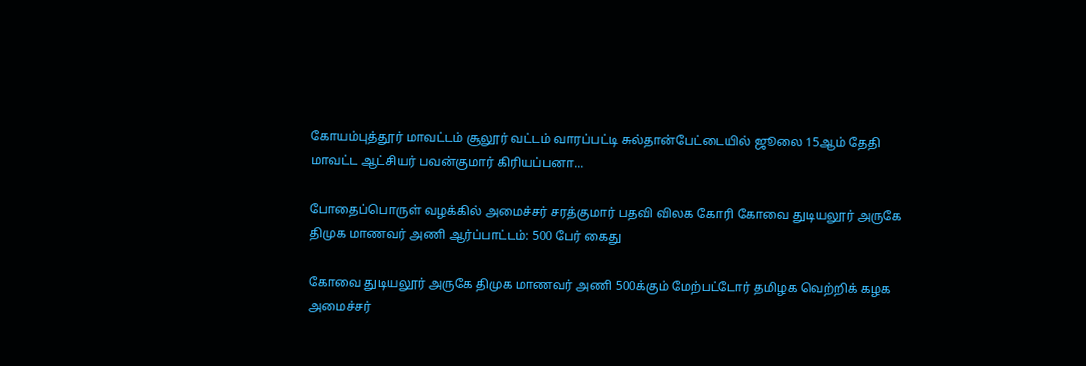கோயம்புத்தூர் மாவட்டம் சூலூர் வட்டம் வாரப்பட்டி சுல்தான்பேட்டையில் ஜூலை 15ஆம் தேதி மாவட்ட ஆட்சியர் பவன்குமார் கிரியப்பனா...

போதைப்பொருள் வழக்கில் அமைச்சர் சரத்குமார் பதவி விலக கோரி கோவை துடியலூர் அருகே திமுக மாணவர் அணி ஆர்ப்பாட்டம்: 500 பேர் கைது

கோவை துடியலூர் அருகே திமுக மாணவர் அணி 500க்கும் மேற்பட்டோர் தமிழக வெற்றிக் கழக அமைச்சர்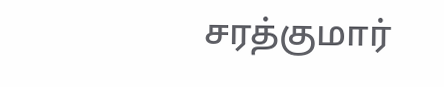சரத்குமார்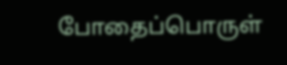போதைப்பொருள்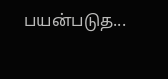பயன்படுத...